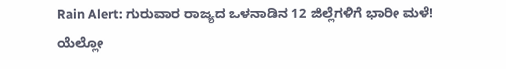Rain Alert: ಗುರುವಾರ ರಾಜ್ಯದ ಒಳನಾಡಿನ 12 ಜಿಲ್ಲೆಗಳಿಗೆ ಭಾರೀ ಮಳೆ! ಯೆಲ್ಲೋ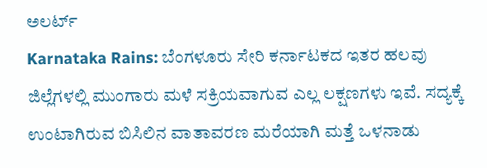ಅಲರ್ಟ್
Karnataka Rains: ಬೆಂಗಳೂರು ಸೇರಿ ಕರ್ನಾಟಕದ ಇತರ ಹಲವು ಜಿಲ್ಲೆಗಳಲ್ಲಿ ಮುಂಗಾರು ಮಳೆ ಸಕ್ರಿಯವಾಗುವ ಎಲ್ಲ ಲಕ್ಷಣಗಳು ಇವೆ. ಸದ್ಯಕ್ಕೆ ಉಂಟಾಗಿರುವ ಬಿಸಿಲಿನ ವಾತಾವರಣ ಮರೆಯಾಗಿ ಮತ್ತೆ ಒಳನಾಡು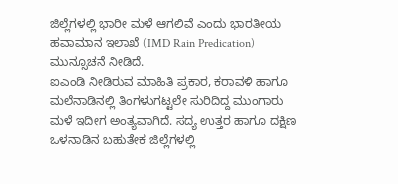ಜಿಲ್ಲೆಗಳಲ್ಲಿ ಭಾರೀ ಮಳೆ ಆಗಲಿವೆ ಎಂದು ಭಾರತೀಯ ಹವಾಮಾನ ಇಲಾಖೆ (IMD Rain Predication) ಮುನ್ಸೂಚನೆ ನೀಡಿದೆ.
ಐಎಂಡಿ ನೀಡಿರುವ ಮಾಹಿತಿ ಪ್ರಕಾರ, ಕರಾವಳಿ ಹಾಗೂ ಮಲೆನಾಡಿನಲ್ಲಿ ತಿಂಗಳುಗಟ್ಟಲೇ ಸುರಿದಿದ್ದ ಮುಂಗಾರು ಮಳೆ ಇದೀಗ ಅಂತ್ಯವಾಗಿದೆ. ಸದ್ಯ ಉತ್ತರ ಹಾಗೂ ದಕ್ಷಿಣ ಒಳನಾಡಿನ ಬಹುತೇಕ ಜಿಲ್ಲೆಗಳಲ್ಲಿ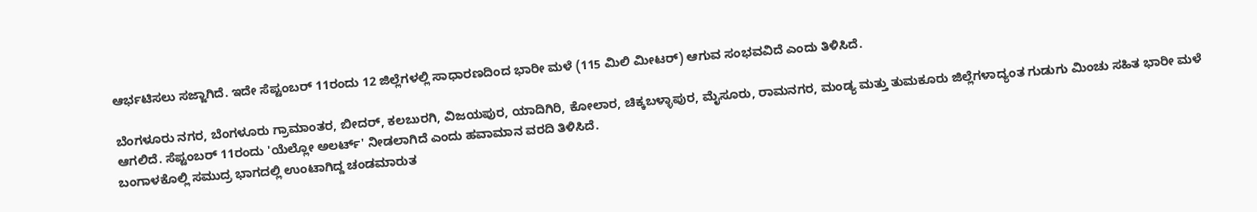ಆರ್ಭಟಿಸಲು ಸಜ್ಜಾಗಿದೆ. ಇದೇ ಸೆಪ್ಟಂಬರ್ 11ರಂದು 12 ಜಿಲ್ಲೆಗಳಲ್ಲಿ ಸಾಧಾರಣದಿಂದ ಭಾರೀ ಮಳೆ (115 ಮಿಲಿ ಮೀಟರ್) ಆಗುವ ಸಂಭವವಿದೆ ಎಂದು ತಿಳಿಸಿದೆ.

ಬೆಂಗಳೂರು ನಗರ, ಬೆಂಗಳೂರು ಗ್ರಾಮಾಂತರ, ಬೀದರ್, ಕಲಬುರಗಿ, ವಿಜಯಪುರ, ಯಾದಿಗಿರಿ, ಕೋಲಾರ, ಚಿಕ್ಕಬಳ್ಳಾಪುರ, ಮೈಸೂರು, ರಾಮನಗರ, ಮಂಡ್ಯ ಮತ್ತು ತುಮಕೂರು ಜಿಲ್ಲೆಗಳಾದ್ಯಂತ ಗುಡುಗು ಮಿಂಚು ಸಹಿತ ಭಾರೀ ಮಳೆ ಆಗಲಿದೆ. ಸೆಪ್ಟಂಬರ್ 11ರಂದು 'ಯೆಲ್ಲೋ ಅಲರ್ಟ್' ನೀಡಲಾಗಿದೆ ಎಂದು ಹವಾಮಾನ ವರದಿ ತಿಳಿಸಿದೆ.
ಬಂಗಾಳಕೊಲ್ಲಿ ಸಮುದ್ರ ಭಾಗದಲ್ಲಿ ಉಂಟಾಗಿದ್ದ ಚಂಡಮಾರುತ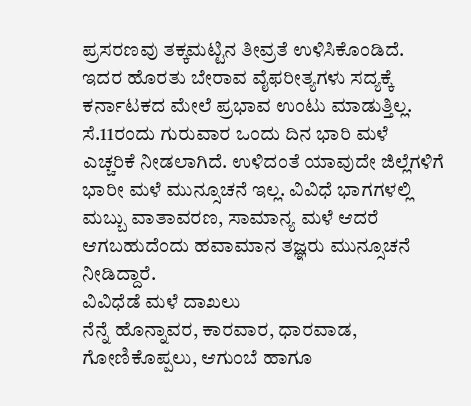ಪ್ರಸರಣವು ತಕ್ಕಮಟ್ಟಿನ ತೀವ್ರತೆ ಉಳಿಸಿಕೊಂಡಿದೆ. ಇದರ ಹೊರತು ಬೇರಾವ ವೈಫರೀತ್ಯಗಳು ಸದ್ಯಕ್ಕೆ ಕರ್ನಾಟಕದ ಮೇಲೆ ಪ್ರಭಾವ ಉಂಟು ಮಾಡುತ್ತಿಲ್ಲ. ಸೆ.11ರಂದು ಗುರುವಾರ ಒಂದು ದಿನ ಭಾರಿ ಮಳೆ ಎಚ್ಚರಿಕೆ ನೀಡಲಾಗಿದೆ. ಉಳಿದಂತೆ ಯಾವುದೇ ಜಿಲ್ಲೆಗಳಿಗೆ ಭಾರೀ ಮಳೆ ಮುನ್ಸೂಚನೆ ಇಲ್ಲ. ವಿವಿಧೆ ಭಾಗಗಳಲ್ಲಿ ಮಬ್ಬು ವಾತಾವರಣ, ಸಾಮಾನ್ಯ ಮಳೆ ಆದರೆ ಆಗಬಹುದೆಂದು ಹವಾಮಾನ ತಜ್ಞರು ಮುನ್ಸೂಚನೆ ನೀಡಿದ್ದಾರೆ.
ವಿವಿಧೆಡೆ ಮಳೆ ದಾಖಲು
ನೆನ್ನೆ ಹೊನ್ನಾವರ, ಕಾರವಾರ, ಧಾರವಾಡ, ಗೋಣಿಕೊಪ್ಪಲು, ಆಗುಂಬೆ ಹಾಗೂ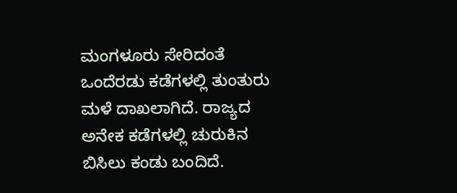ಮಂಗಳೂರು ಸೇರಿದಂತೆ ಒಂದೆರಡು ಕಡೆಗಳಲ್ಲಿ ತುಂತುರು ಮಳೆ ದಾಖಲಾಗಿದೆ. ರಾಜ್ಯದ ಅನೇಕ ಕಡೆಗಳಲ್ಲಿ ಚುರುಕಿನ ಬಿಸಿಲು ಕಂಡು ಬಂದಿದೆ.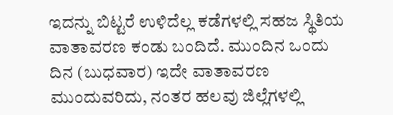ಇದನ್ನು ಬಿಟ್ಟರೆ ಉಳಿದೆಲ್ಲ ಕಡೆಗಳಲ್ಲಿ ಸಹಜ ಸ್ಥಿತಿಯ ವಾತಾವರಣ ಕಂಡು ಬಂದಿದೆ. ಮುಂದಿನ ಒಂದು ದಿನ (ಬುಧವಾರ) ಇದೇ ವಾತಾವರಣ ಮುಂದುವರಿದು, ನಂತರ ಹಲವು ಜಿಲ್ಲೆಗಳಲ್ಲಿ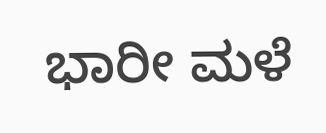ಭಾರೀ ಮಳೆ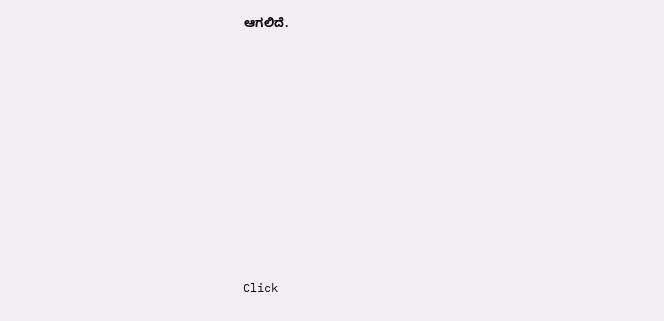ಆಗಲಿದೆ.












Click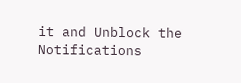it and Unblock the Notifications